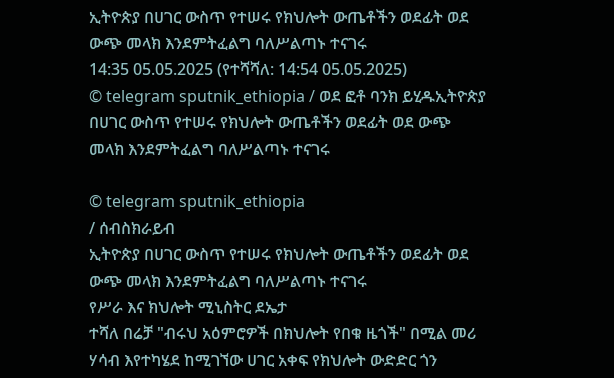ኢትዮጵያ በሀገር ውስጥ የተሠሩ የክህሎት ውጤቶችን ወደፊት ወደ ውጭ መላክ እንደምትፈልግ ባለሥልጣኑ ተናገሩ
14:35 05.05.2025 (የተሻሻለ: 14:54 05.05.2025)
© telegram sputnik_ethiopia / ወደ ፎቶ ባንክ ይሂዱኢትዮጵያ በሀገር ውስጥ የተሠሩ የክህሎት ውጤቶችን ወደፊት ወደ ውጭ መላክ እንደምትፈልግ ባለሥልጣኑ ተናገሩ

© telegram sputnik_ethiopia
/ ሰብስክራይብ
ኢትዮጵያ በሀገር ውስጥ የተሠሩ የክህሎት ውጤቶችን ወደፊት ወደ ውጭ መላክ እንደምትፈልግ ባለሥልጣኑ ተናገሩ
የሥራ እና ክህሎት ሚኒስትር ደኤታ
ተሻለ በሬቻ "ብሩህ አዕምሮዎች በክህሎት የበቁ ዜጎች" በሚል መሪ ሃሳብ እየተካሄደ ከሚገኘው ሀገር አቀፍ የክህሎት ውድድር ጎን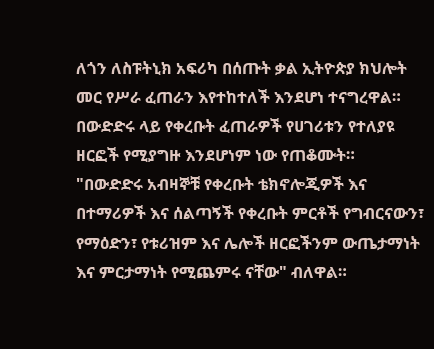ለጎን ለስፑትኒክ አፍሪካ በሰጡት ቃል ኢትዮጵያ ክህሎት መር የሥራ ፈጠራን እየተከተለች እንደሆነ ተናግረዋል።
በውድድሩ ላይ የቀረቡት ፈጠራዎች የሀገሪቱን የተለያዩ ዘርፎች የሚያግዙ እንደሆነም ነው የጠቆሙት።
"በውድድሩ አብዛኞቹ የቀረቡት ቴክኖሎጂዎች እና በተማሪዎች እና ሰልጣኝች የቀረቡት ምርቶች የግብርናውን፣ የማዕድን፣ የቱሪዝም እና ሌሎች ዘርፎችንም ውጤታማነት እና ምርታማነት የሚጨምሩ ናቸው" ብለዋል።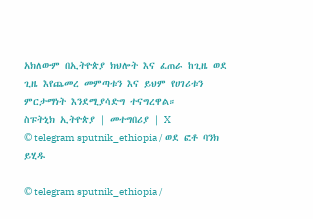አክለውም በኢትዮጵያ ክህሎት እና ፈጠራ ከጊዜ ወደ ጊዜ እየጨመረ መምጣቱን እና ይህም የሀገሪቱን ምርታማነት እንደሚያሳድግ ተናግረዋል።
ስፑትኒክ ኢትዮጵያ | መተግበሪያ | X
© telegram sputnik_ethiopia / ወደ ፎቶ ባንክ ይሂዱ

© telegram sputnik_ethiopia /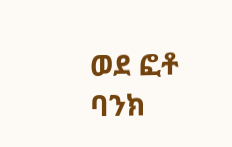ወደ ፎቶ ባንክ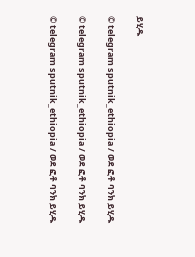ይሂዱ

© telegram sputnik_ethiopia / ወደ ፎቶ ባንክ ይሂዱ

© telegram sputnik_ethiopia / ወደ ፎቶ ባንክ ይሂዱ

© telegram sputnik_ethiopia / ወደ ፎቶ ባንክ ይሂዱ